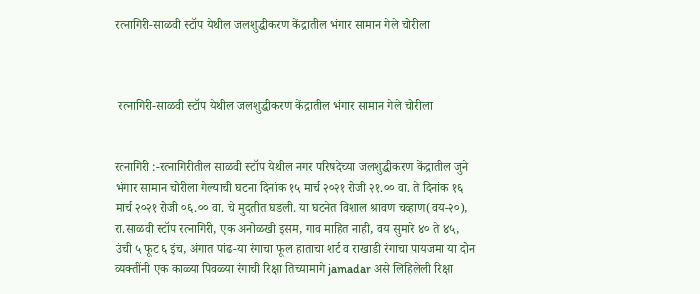रत्नागिरी-साळवी स्टॉप येथील जलशुद्धीकरण केंद्रातील भंगार सामान गेले चोरीला



 रत्नागिरी-साळवी स्टॉप येथील जलशुद्धीकरण केंद्रातील भंगार सामान गेले चोरीला


रत्नागिरी :-रत्नागिरीतील साळवी स्टॉप येथील नगर परिषदेच्या जलशुद्धीकरण केंद्रातील जुने  भंगार सामान चोरीला गेल्याची घटना दिनांक १५ मार्च २०२१ रोजी २१.०० वा. ते दिनांक १६ मार्च २०२१ रोजी ०६.०० वा. चे मुदतीत घडली. या घटनेत विशाल श्रावण चव्हाण(वय-२०), रा.साळवी स्टॉप रत्नागिरी, एक अनोळखी इसम, गाव माहित नाही, वय सुमारे ४० ते ४५, उंची ५ फूट ६ इंच, अंगात पांढ-या रंगाचा फूल हाताचा शर्ट व राखाडी रंगाचा पायजमा या दोन व्यक्तींनी एक काळ्या पिवळ्या रंगाची रिक्षा तिच्यामागे jamadar असे लिहिलेली रिक्षा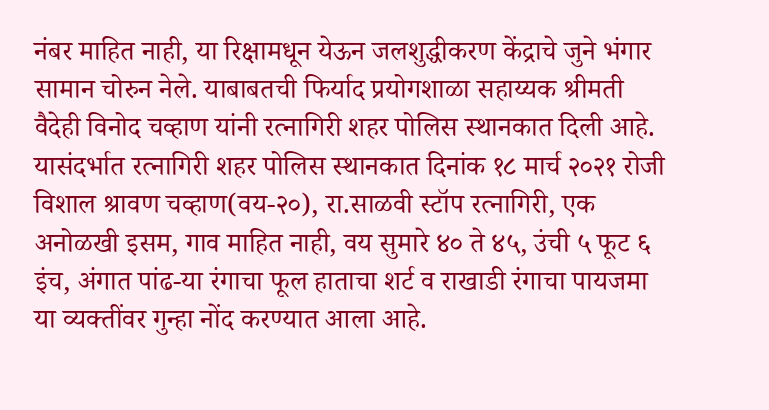नंबर माहित नाही, या रिक्षामधून येऊन जलशुद्धीकरण केंद्राचे जुने भंगार सामान चोरुन नेले. याबाबतची फिर्याद प्रयोगशाळा सहाय्यक श्रीमती वैदेही विनोद चव्हाण यांनी रत्नागिरी शहर पोलिस स्थानकात दिली आहे. यासंदर्भात रत्नागिरी शहर पोलिस स्थानकात दिनांक १८ मार्च २०२१ रोजी विशाल श्रावण चव्हाण(वय-२०), रा.साळवी स्टॉप रत्नागिरी, एक अनोळखी इसम, गाव माहित नाही, वय सुमारे ४० ते ४५, उंची ५ फूट ६ इंच, अंगात पांढ-या रंगाचा फूल हाताचा शर्ट व राखाडी रंगाचा पायजमा या व्यक्तींवर गुन्हा नोंद करण्यात आला आहे.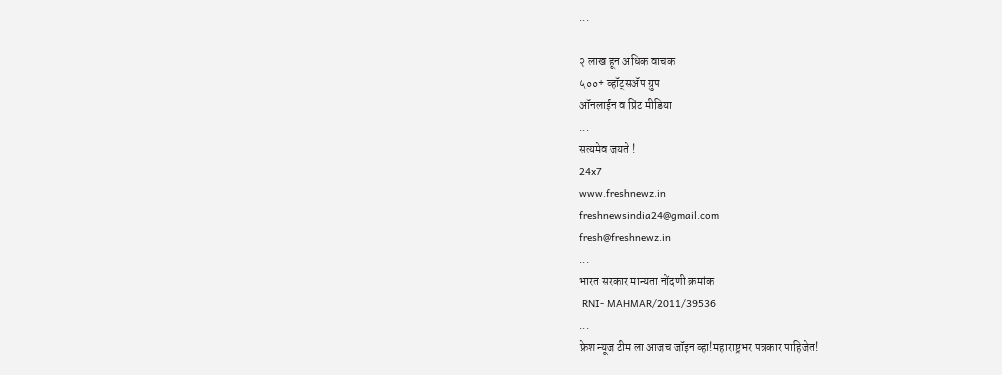...

२ लाख हून अधिक वाचक
५००+ व्हॉट्सॲप ग्रुप
ऑनलाईन व प्रिंट मीडिया
...
सत्यमेव जयते !
24x7
www.freshnewz.in
freshnewsindia24@gmail.com
fresh@freshnewz.in
...
भारत सरकार मान्यता नोंदणी क्रमांक
 RNI- MAHMAR/2011/39536
...
फ्रेश न्यूज टीम ला आजच जॉइन व्हा!महाराष्ट्रभर पत्रकार पाहिजेत!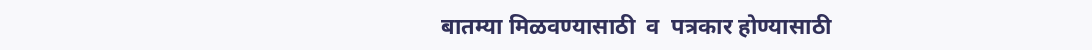बातम्या मिळवण्यासाठी  व  पत्रकार होण्यासाठी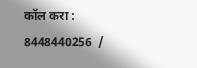कॉल करा : 8448440256  /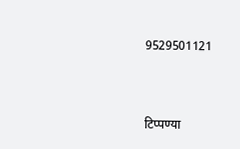9529501121



टिप्पण्या